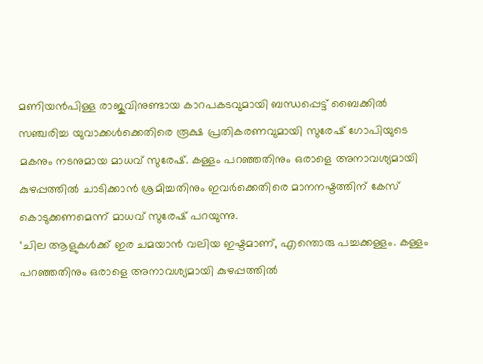മണിയൻപിള്ള രാജുവിനുണ്ടായ കാറപകടവുമായി ബന്ധപ്പെട്ട് ബൈക്കിൽ സഞ്ചരിച്ച യുവാക്കൾക്കെതിരെ രൂക്ഷ പ്രതികരണവുമായി സുരേഷ് ഗോപിയുടെ മകനും നടനുമായ മാധവ് സുരേഷ്. കള്ളം പറഞ്ഞതിനും ഒരാളെ അനാവശ്യമായി കുഴപ്പത്തിൽ ചാടിക്കാൻ ശ്രമിച്ചതിനും ഇവർക്കെതിരെ മാനനഷ്ടത്തിന് കേസ് കൊടുക്കണമെന്ന് മാധവ് സുരേഷ് പറയുന്നു.
‘ചില ആളുകൾക്ക് ഇര ചമയാൻ വലിയ ഇഷ്ടമാണ്, എന്തൊരു പച്ചക്കള്ളം. കള്ളം പറഞ്ഞതിനും ഒരാളെ അനാവശ്യമായി കുഴപ്പത്തിൽ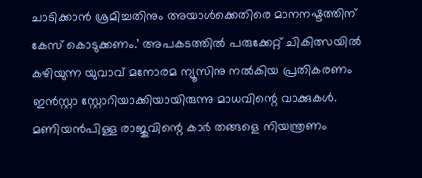ചാടിക്കാൻ ശ്രമിച്ചതിനും അയാൾക്കെതിരെ മാനനഷ്ടത്തിന് കേസ് കൊടുക്കണം.’ അപകടത്തിൽ പരുക്കേറ്റ് ചികിത്സയിൽ കഴിയുന്ന യുവാവ് മനോരമ ന്യൂസിനു നൽകിയ പ്രതികരണം ഇൻസ്റ്റാ സ്റ്റോറിയാക്കിയായിരുന്നു മാധവിന്റെ വാക്കുകൾ.
മണിയൻപിള്ള രാജുവിന്റെ കാർ തങ്ങളെ നിയന്ത്രണം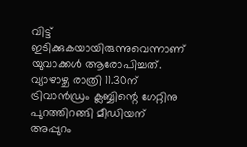വിട്ട് ഇടിക്കുകയായിരുന്നുവെന്നാണ് യുവാക്കൾ ആരോപിച്ചത്. വ്യാഴാഴ്ച രാത്രി 11.30ന് ട്രിവാൻഡ്രം ക്ലബ്ബിന്റെ ഗേറ്റിനു പുറത്തിറങ്ങി മീഡിയന് അപ്പുറം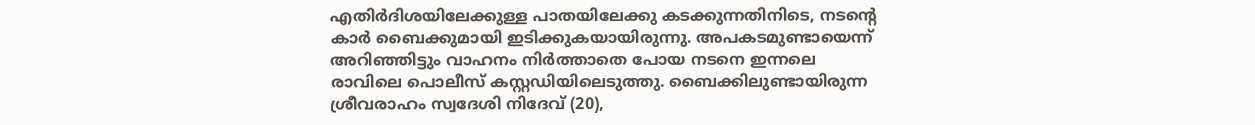എതിർദിശയിലേക്കുള്ള പാതയിലേക്കു കടക്കുന്നതിനിടെ, നടന്റെ കാർ ബൈക്കുമായി ഇടിക്കുകയായിരുന്നു. അപകടമുണ്ടായെന്ന് അറിഞ്ഞിട്ടും വാഹനം നിർത്താതെ പോയ നടനെ ഇന്നലെ രാവിലെ പൊലീസ് കസ്റ്റഡിയിലെടുത്തു. ബൈക്കിലുണ്ടായിരുന്ന ശ്രീവരാഹം സ്വദേശി നിദേവ് (20),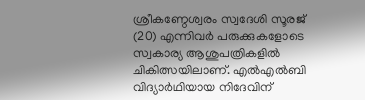ശ്രീകണ്ഠേശ്വരം സ്വദേശി സൂരജ് (20) എന്നിവർ പരുക്കുകളോടെ സ്വകാര്യ ആശുപത്രികളിൽ ചികിത്സയിലാണ്. എൽഎൽബി വിദ്യാർഥിയായ നിദേവിന്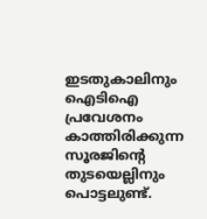ഇടതുകാലിനും ഐടിഐ പ്രവേശനം കാത്തിരിക്കുന്ന സൂരജിന്റെ തുടയെല്ലിനും പൊട്ടലുണ്ട്.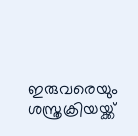ഇരുവരെയും ശസ്ത്രക്രിയയ്ക്ക്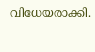വിധേയരാക്കി.